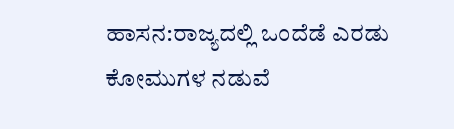ಹಾಸನ:ರಾಜ್ಯದಲ್ಲಿ ಒಂದೆಡೆ ಎರಡು ಕೋಮುಗಳ ನಡುವೆ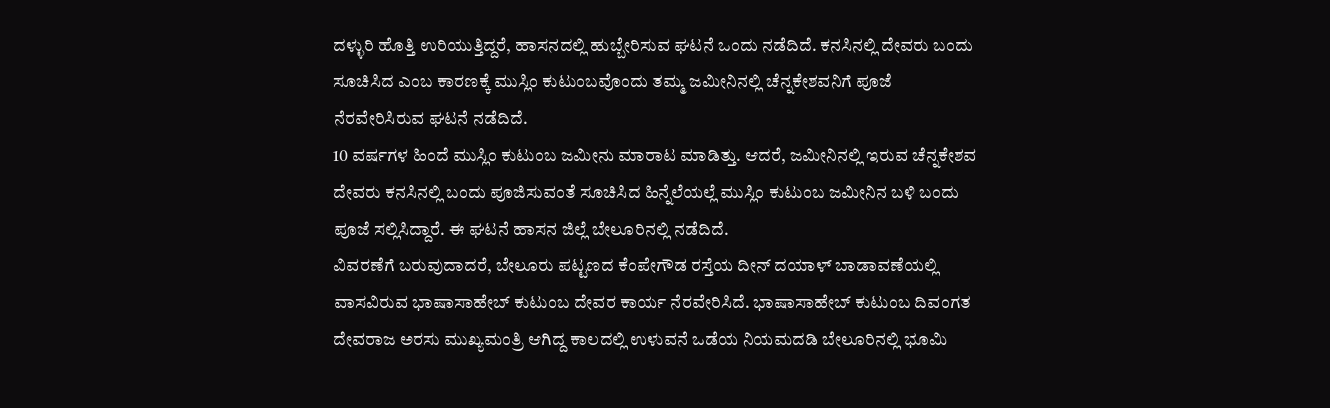ದಳ್ಳುರಿ ಹೊತ್ತಿ ಉರಿಯುತ್ತಿದ್ದರೆ, ಹಾಸನದಲ್ಲಿ ಹುಬ್ಬೇರಿಸುವ ಘಟನೆ ಒಂದು ನಡೆದಿದೆ. ಕನಸಿನಲ್ಲಿ ದೇವರು ಬಂದು ಸೂಚಿಸಿದ ಎಂಬ ಕಾರಣಕ್ಕೆ ಮುಸ್ಲಿಂ ಕುಟುಂಬವೊಂದು ತಮ್ಮ ಜಮೀನಿನಲ್ಲಿ ಚೆನ್ನಕೇಶವನಿಗೆ ಪೂಜೆ ನೆರವೇರಿಸಿರುವ ಘಟನೆ ನಡೆದಿದೆ.
10 ವರ್ಷಗಳ ಹಿಂದೆ ಮುಸ್ಲಿಂ ಕುಟುಂಬ ಜಮೀನು ಮಾರಾಟ ಮಾಡಿತ್ತು. ಆದರೆ, ಜಮೀನಿನಲ್ಲಿ ಇರುವ ಚೆನ್ನಕೇಶವ ದೇವರು ಕನಸಿನಲ್ಲಿ ಬಂದು ಪೂಜಿಸುವಂತೆ ಸೂಚಿಸಿದ ಹಿನ್ನೆಲೆಯಲ್ಲೆ ಮುಸ್ಲಿಂ ಕುಟುಂಬ ಜಮೀನಿನ ಬಳಿ ಬಂದು ಪೂಜೆ ಸಲ್ಲಿಸಿದ್ದಾರೆ. ಈ ಘಟನೆ ಹಾಸನ ಜಿಲ್ಲೆ ಬೇಲೂರಿನಲ್ಲಿ ನಡೆದಿದೆ.
ವಿವರಣೆಗೆ ಬರುವುದಾದರೆ, ಬೇಲೂರು ಪಟ್ಟಣದ ಕೆಂಪೇಗೌಡ ರಸ್ತೆಯ ದೀನ್ ದಯಾಳ್ ಬಾಡಾವಣೆಯಲ್ಲಿ ವಾಸವಿರುವ ಭಾಷಾಸಾಹೇಬ್ ಕುಟುಂಬ ದೇವರ ಕಾರ್ಯ ನೆರವೇರಿಸಿದೆ. ಭಾಷಾಸಾಹೇಬ್ ಕುಟುಂಬ ದಿವಂಗತ ದೇವರಾಜ ಅರಸು ಮುಖ್ಯಮಂತ್ರಿ ಆಗಿದ್ದ ಕಾಲದಲ್ಲಿ ಉಳುವನೆ ಒಡೆಯ ನಿಯಮದಡಿ ಬೇಲೂರಿನಲ್ಲಿ ಭೂಮಿ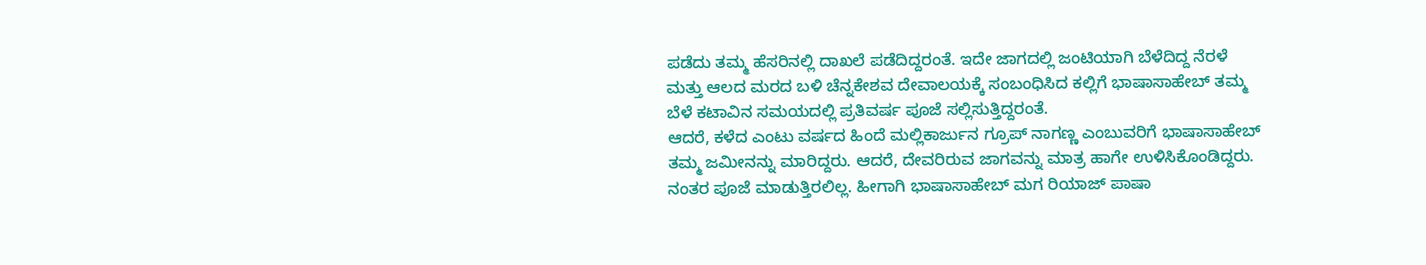ಪಡೆದು ತಮ್ಮ ಹೆಸರಿನಲ್ಲಿ ದಾಖಲೆ ಪಡೆದಿದ್ದರಂತೆ. ಇದೇ ಜಾಗದಲ್ಲಿ ಜಂಟಿಯಾಗಿ ಬೆಳೆದಿದ್ದ ನೆರಳೆ ಮತ್ತು ಆಲದ ಮರದ ಬಳಿ ಚೆನ್ನಕೇಶವ ದೇವಾಲಯಕ್ಕೆ ಸಂಬಂಧಿಸಿದ ಕಲ್ಲಿಗೆ ಭಾಷಾಸಾಹೇಬ್ ತಮ್ಮ ಬೆಳೆ ಕಟಾವಿನ ಸಮಯದಲ್ಲಿ ಪ್ರತಿವರ್ಷ ಪೂಜೆ ಸಲ್ಲಿಸುತ್ತಿದ್ದರಂತೆ.
ಆದರೆ, ಕಳೆದ ಎಂಟು ವರ್ಷದ ಹಿಂದೆ ಮಲ್ಲಿಕಾರ್ಜುನ ಗ್ರೂಪ್ ನಾಗಣ್ಣ ಎಂಬುವರಿಗೆ ಭಾಷಾಸಾಹೇಬ್ ತಮ್ಮ ಜಮೀನನ್ನು ಮಾರಿದ್ದರು. ಆದರೆ, ದೇವರಿರುವ ಜಾಗವನ್ನು ಮಾತ್ರ ಹಾಗೇ ಉಳಿಸಿಕೊಂಡಿದ್ದರು. ನಂತರ ಪೂಜೆ ಮಾಡುತ್ತಿರಲಿಲ್ಲ. ಹೀಗಾಗಿ ಭಾಷಾಸಾಹೇಬ್ ಮಗ ರಿಯಾಜ್ ಪಾಷಾ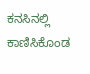ಕನಸಿನಲ್ಲಿ ಕಾಣಿಸಿಕೊಂಡ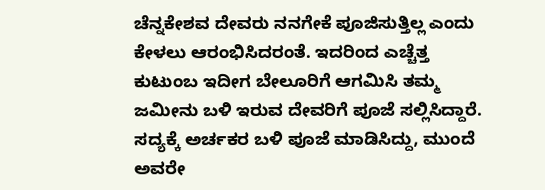ಚೆನ್ನಕೇಶವ ದೇವರು ನನಗೇಕೆ ಪೂಜಿಸುತ್ತಿಲ್ಲ ಎಂದು ಕೇಳಲು ಆರಂಭಿಸಿದರಂತೆ. ಇದರಿಂದ ಎಚ್ಚೆತ್ತ ಕುಟುಂಬ ಇದೀಗ ಬೇಲೂರಿಗೆ ಆಗಮಿಸಿ ತಮ್ಮ ಜಮೀನು ಬಳಿ ಇರುವ ದೇವರಿಗೆ ಪೂಜೆ ಸಲ್ಲಿಸಿದ್ದಾರೆ.
ಸದ್ಯಕ್ಕೆ ಅರ್ಚಕರ ಬಳಿ ಪೂಜೆ ಮಾಡಿಸಿದ್ದು, ಮುಂದೆ ಅವರೇ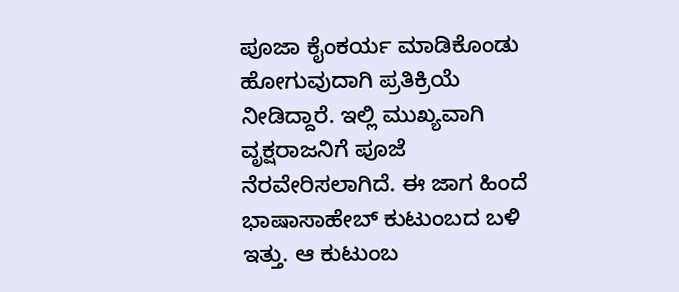ಪೂಜಾ ಕೈಂಕರ್ಯ ಮಾಡಿಕೊಂಡು ಹೋಗುವುದಾಗಿ ಪ್ರತಿಕ್ರಿಯೆ ನೀಡಿದ್ದಾರೆ. ಇಲ್ಲಿ ಮುಖ್ಯವಾಗಿ ವೃಕ್ಷರಾಜನಿಗೆ ಪೂಜೆ ನೆರವೇರಿಸಲಾಗಿದೆ. ಈ ಜಾಗ ಹಿಂದೆ ಭಾಷಾಸಾಹೇಬ್ ಕುಟುಂಬದ ಬಳಿ ಇತ್ತು. ಆ ಕುಟುಂಬ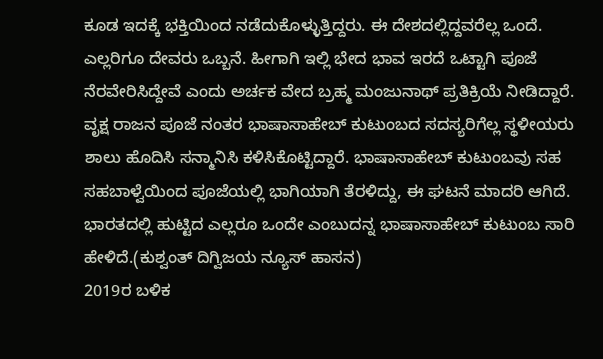ಕೂಡ ಇದಕ್ಕೆ ಭಕ್ತಿಯಿಂದ ನಡೆದುಕೊಳ್ಳುತ್ತಿದ್ದರು. ಈ ದೇಶದಲ್ಲಿದ್ದವರೆಲ್ಲ ಒಂದೆ. ಎಲ್ಲರಿಗೂ ದೇವರು ಒಬ್ಬನೆ. ಹೀಗಾಗಿ ಇಲ್ಲಿ ಭೇದ ಭಾವ ಇರದೆ ಒಟ್ಟಾಗಿ ಪೂಜೆ ನೆರವೇರಿಸಿದ್ದೇವೆ ಎಂದು ಅರ್ಚಕ ವೇದ ಬ್ರಹ್ಮ ಮಂಜುನಾಥ್ ಪ್ರತಿಕ್ರಿಯೆ ನೀಡಿದ್ದಾರೆ.
ವೃಕ್ಷ ರಾಜನ ಪೂಜೆ ನಂತರ ಭಾಷಾಸಾಹೇಬ್ ಕುಟುಂಬದ ಸದಸ್ಯರಿಗೆಲ್ಲ ಸ್ಥಳೀಯರು ಶಾಲು ಹೊದಿಸಿ ಸನ್ಮಾನಿಸಿ ಕಳಿಸಿಕೊಟ್ಟಿದ್ದಾರೆ. ಭಾಷಾಸಾಹೇಬ್ ಕುಟುಂಬವು ಸಹ ಸಹಬಾಳ್ವೆಯಿಂದ ಪೂಜೆಯಲ್ಲಿ ಭಾಗಿಯಾಗಿ ತೆರಳಿದ್ದು, ಈ ಘಟನೆ ಮಾದರಿ ಆಗಿದೆ. ಭಾರತದಲ್ಲಿ ಹುಟ್ಟಿದ ಎಲ್ಲರೂ ಒಂದೇ ಎಂಬುದನ್ನ ಭಾಷಾಸಾಹೇಬ್ ಕುಟುಂಬ ಸಾರಿ ಹೇಳಿದೆ.(ಕುಶ್ವಂತ್ ದಿಗ್ವಿಜಯ ನ್ಯೂಸ್ ಹಾಸನ)
2019ರ ಬಳಿಕ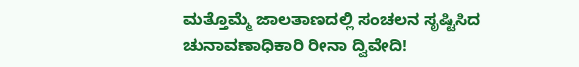ಮತ್ತೊಮ್ಮೆ ಜಾಲತಾಣದಲ್ಲಿ ಸಂಚಲನ ಸೃಷ್ಟಿಸಿದ ಚುನಾವಣಾಧಿಕಾರಿ ರೀನಾ ದ್ವಿವೇದಿ!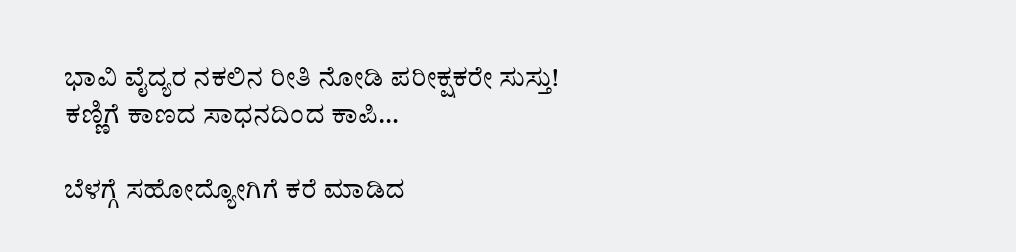ಭಾವಿ ವೈದ್ಯರ ನಕಲಿನ ರೀತಿ ನೋಡಿ ಪರೀಕ್ಷಕರೇ ಸುಸ್ತು! ಕಣ್ಣಿಗೆ ಕಾಣದ ಸಾಧನದಿಂದ ಕಾಪಿ…

ಬೆಳಗ್ಗೆ ಸಹೋದ್ಯೋಗಿಗೆ ಕರೆ ಮಾಡಿದ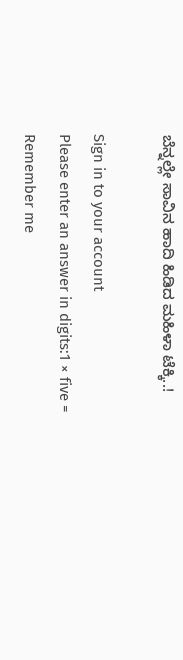ಬೆನ್ನಲ್ಲೇ ಸಾವಿನ ಹಾದಿ ಹಿಡಿದ ಮಹಿಳಾ ಟೆಕ್ಕಿ..!

Sign in to your account
Please enter an answer in digits:1 × five =
Remember me